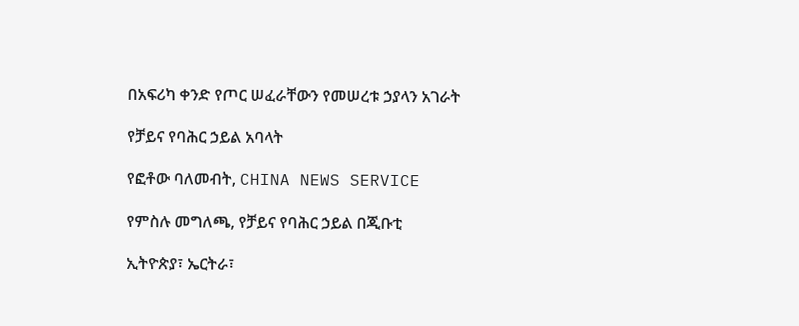በአፍሪካ ቀንድ የጦር ሠፈራቸውን የመሠረቱ ኃያላን አገራት

የቻይና የባሕር ኃይል አባላት

የፎቶው ባለመብት, CHINA NEWS SERVICE

የምስሉ መግለጫ, የቻይና የባሕር ኃይል በጂቡቲ

ኢትዮጵያ፣ ኤርትራ፣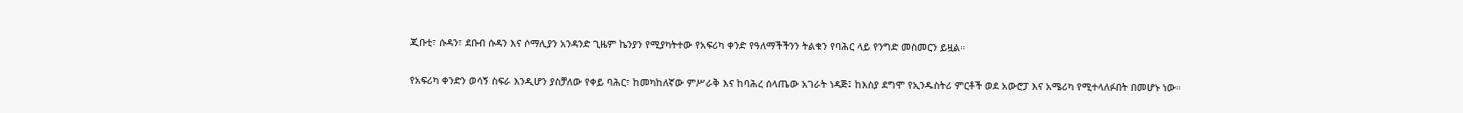ጂቡቲ፣ ሱዳን፣ ደቡብ ሱዳን እና ሶማሊያን አንዳንድ ጊዜም ኬንያን የሚያካትተው የአፍሪካ ቀንድ የዓለማችችንን ትልቁን የባሕር ላይ የንግድ መስመርን ይዟል።

የአፍሪካ ቀንድን ወሳኝ ስፍራ እንዲሆን ያስቻለው የቀይ ባሕር፣ ከመካከለኛው ምሥራቅ እና ከባሕረ ሰላጤው አገራት ነዳጅ፤ ከእስያ ደግሞ የኢንዱስትሪ ምርቶች ወደ አውሮፓ እና አሜሪካ የሚተላለፉበት በመሆኑ ነው።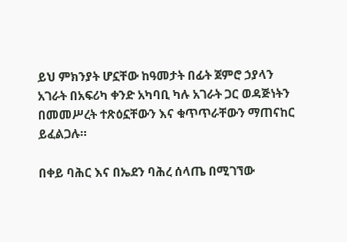ይህ ምክንያት ሆኗቸው ከዓመታት በፊት ጀምሮ ኃያላን አገራት በአፍሪካ ቀንድ አካባቢ ካሉ አገራት ጋር ወዳጅነትን በመመሥረት ተጽዕኗቸውን እና ቁጥጥራቸውን ማጠናከር ይፈልጋሉ።

በቀይ ባሕር እና በኤደን ባሕረ ሰላጤ በሚገኘው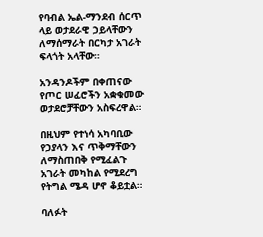የባብል ኤል-ማንደብ ሰርጥ ላይ ወታደራዊ ኃይላቸውን ለማሰማራት በርካታ አገራት ፍላጎት አላቸው።

አንዳንዶችም በቀጠናው የጦር ሠፈሮችን አቋቁመው ወታደሮቻቸውን አስፍረዋል።

በዚህም የተነሳ አካባቢው የኃያላን እና ጥቅማቸውን ለማስጠበቅ የሚፈልጉ አገራት መካከል የሚደረግ የትግል ሜዳ ሆኖ ቆይቷል።

ባለፉት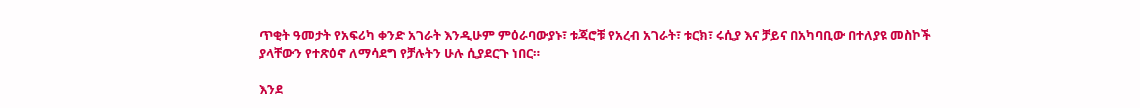ጥቂት ዓመታት የአፍሪካ ቀንድ አገራት እንዲሁም ምዕራባውያኑ፣ ቱጃሮቹ የአረብ አገራት፣ ቱርክ፣ ሩሲያ እና ቻይና በአካባቢው በተለያዩ መስኮች ያላቸውን የተጽዕኖ ለማሳደግ የቻሉትን ሁሉ ሲያደርጉ ነበር።

እንደ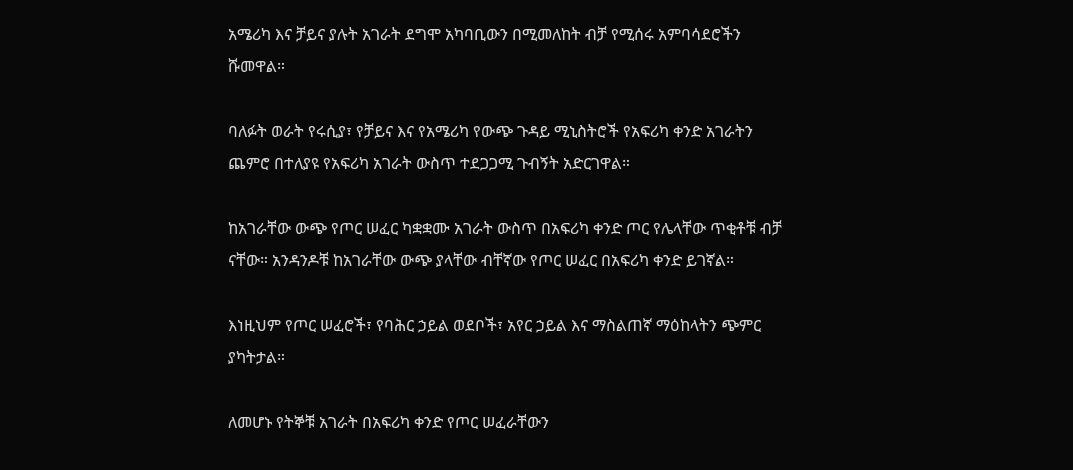አሜሪካ እና ቻይና ያሉት አገራት ደግሞ አካባቢውን በሚመለከት ብቻ የሚሰሩ አምባሳደሮችን ሹመዋል።

ባለፉት ወራት የሩሲያ፣ የቻይና እና የአሜሪካ የውጭ ጉዳይ ሚኒስትሮች የአፍሪካ ቀንድ አገራትን ጨምሮ በተለያዩ የአፍሪካ አገራት ውስጥ ተደጋጋሚ ጉብኝት አድርገዋል።

ከአገራቸው ውጭ የጦር ሠፈር ካቋቋሙ አገራት ውስጥ በአፍሪካ ቀንድ ጦር የሌላቸው ጥቂቶቹ ብቻ ናቸው። አንዳንዶቹ ከአገራቸው ውጭ ያላቸው ብቸኛው የጦር ሠፈር በአፍሪካ ቀንድ ይገኛል።

እነዚህም የጦር ሠፈሮች፣ የባሕር ኃይል ወደቦች፣ አየር ኃይል እና ማስልጠኛ ማዕከላትን ጭምር ያካትታል።

ለመሆኑ የትኞቹ አገራት በአፍሪካ ቀንድ የጦር ሠፈራቸውን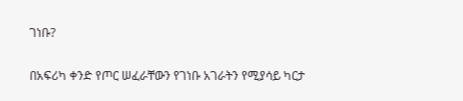ገነቡ?

በአፍሪካ ቀንድ የጦር ሠፈራቸውን የገነቡ አገራትን የሚያሳይ ካርታ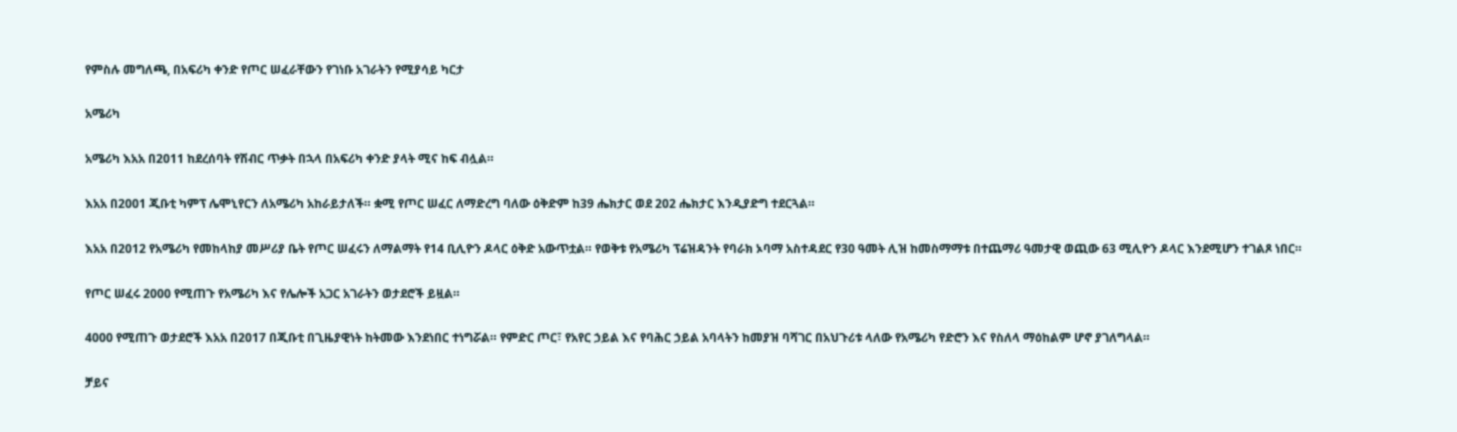የምስሉ መግለጫ, በአፍሪካ ቀንድ የጦር ሠፈራቸውን የገነቡ አገራትን የሚያሳይ ካርታ

አሜሪካ

አሜሪካ እአአ በ2011 ከደረሰባት የሽብር ጥቃት በኋላ በአፍሪካ ቀንድ ያላት ሚና ከፍ ብሏል።

እአአ በ2001 ጂቡቲ ካምፕ ሌሞኒየርን ለአሜሪካ አከራይታለች። ቋሚ የጦር ሠፈር ለማድረግ ባለው ዕቅድም ከ39 ሔክታር ወደ 202 ሔክታር እንዲያድግ ተደርጓል።

እአአ በ2012 የአሜሪካ የመከላከያ መሥሪያ ቤት የጦር ሠፈሩን ለማልማት የ14 ቢሊዮን ዶላር ዕቅድ አውጥቷል። የወቅቱ የአሜሪካ ፕሬዝዳንት የባራክ ኦባማ አስተዳደር የ30 ዓመት ሊዝ ከመስማማቱ በተጨማሪ ዓመታዊ ወጪው 63 ሚሊዮን ዶላር እንደሚሆን ተገልጾ ነበር።

የጦር ሠፈሩ 2000 የሚጠጉ የአሜሪካ እና የሌሎች አጋር አገራትን ወታደሮች ይዟል።

4000 የሚጠጉ ወታደሮች እአአ በ2017 በጂቡቲ በጊዜያዊነት ከትመው እንደነበር ተነግሯል። የምድር ጦር፣ የአየር ኃይል እና የባሕር ኃይል አባላትን ከመያዝ ባሻገር በአህጉሪቱ ላለው የአሜሪካ የድሮን እና የስለላ ማዕከልም ሆኖ ያገለግላል።

ቻይና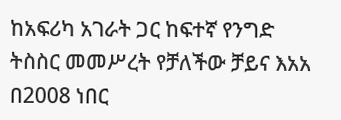ከአፍሪካ አገራት ጋር ከፍተኛ የንግድ ትስስር መመሥረት የቻለችው ቻይና እአአ በ2008 ነበር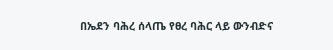በኤደን ባሕረ ሰላጤ የፀረ ባሕር ላይ ውንብድና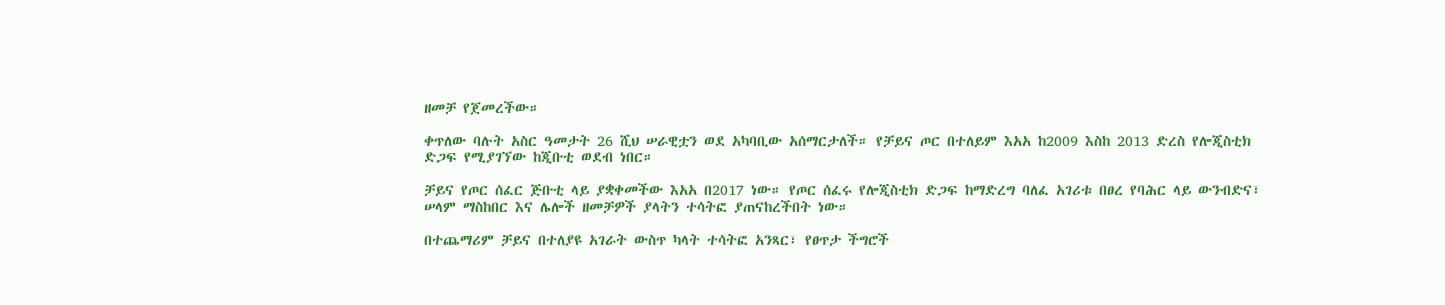ዘመቻ የጀመረችው።

ቀጥለው ባሉት አስር ዓመታት 26 ሺህ ሠራዊቷን ወደ አካባቢው አሰማርታለች። የቻይና ጦር በተለይም እአአ ከ2009 እስከ 2013 ድረስ የሎጂስቲክ ድጋፍ የሚያገኘው ከጂቡቲ ወደብ ነበር።

ቻይና የጦር ሰፈር ጅቡቲ ላይ ያቋቀመችው እአአ በ2017 ነው። የጦር ሰፈሩ የሎጂስቲክ ድጋፍ ከማድረግ ባለፈ አገሪቱ በፀረ የባሕር ላይ ውንብድና፣ ሠላም ማስከበር እና ሌሎች ዘመቻዎች ያላትን ተሳትፎ ያጠናከረችበት ነው።

በተጨማሪም ቻይና በተለያዩ አገራት ውስጥ ካላት ተሳትፎ አንጻር፣ የፀጥታ ችግሮች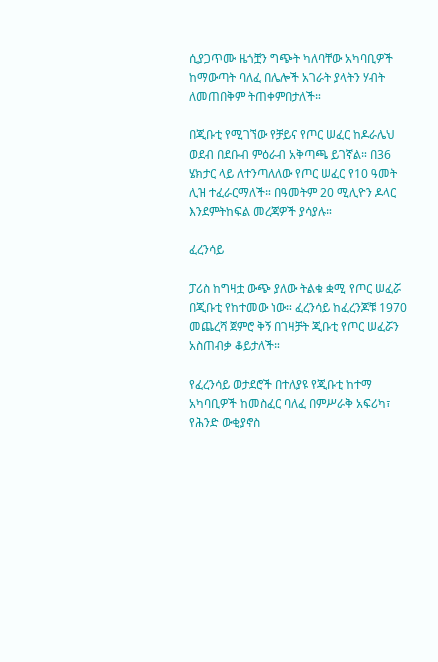ሲያጋጥሙ ዜጎቿን ግጭት ካለባቸው አካባቢዎች ከማውጣት ባለፈ በሌሎች አገራት ያላትን ሃብት ለመጠበቅም ትጠቀምበታለች።

በጂቡቲ የሚገኘው የቻይና የጦር ሠፈር ከዶራሌህ ወደብ በደቡብ ምዕራብ አቅጣጫ ይገኛል። በ36 ሄክታር ላይ ለተንጣለለው የጦር ሠፈር የ10 ዓመት ሊዝ ተፈራርማለች። በዓመትም 20 ሚሊዮን ዶላር እንደምትከፍል መረጃዎች ያሳያሉ።

ፈረንሳይ

ፓሪስ ከግዛቷ ውጭ ያለው ትልቁ ቋሚ የጦር ሠፈሯ በጂቡቲ የከተመው ነው። ፈረንሳይ ከፈረንጆቹ 1970 መጨረሻ ጀምሮ ቅኝ በገዛቻት ጂቡቲ የጦር ሠፈሯን አስጠብቃ ቆይታለች።

የፈረንሳይ ወታደሮች በተለያዩ የጂቡቲ ከተማ አካባቢዎች ከመስፈር ባለፈ በምሥራቅ አፍሪካ፣ የሕንድ ውቂያኖስ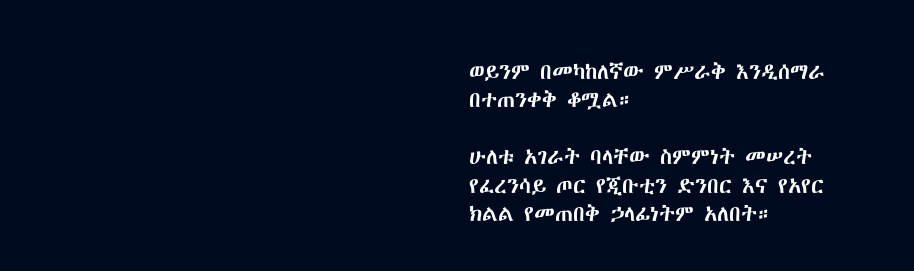ወይንም በመካከለኛው ምሥራቅ እንዲሰማራ በተጠንቀቅ ቆሟል።

ሁለቱ አገራት ባላቸው ስምምነት መሠረት የፈረንሳይ ጦር የጂቡቲን ድንበር እና የአየር ክልል የመጠበቅ ኃላፊነትም አለበት።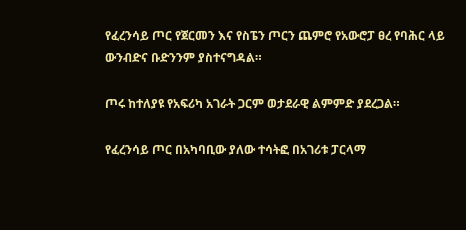የፈረንሳይ ጦር የጀርመን እና የስፔን ጦርን ጨምሮ የአውሮፓ ፀረ የባሕር ላይ ውንብድና ቡድንንም ያስተናግዳል።

ጦሩ ከተለያዩ የአፍሪካ አገራት ጋርም ወታደራዊ ልምምድ ያደረጋል።

የፈረንሳይ ጦር በአካባቢው ያለው ተሳትፎ በአገሪቱ ፓርላማ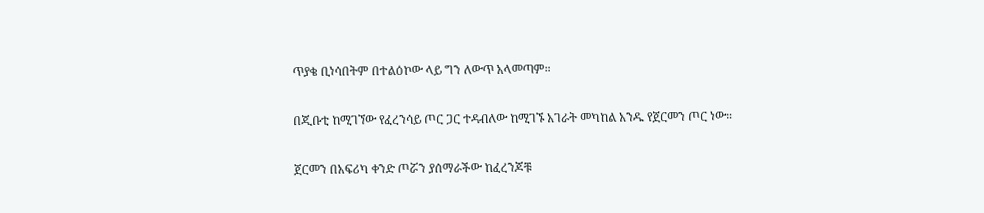ጥያቄ ቢነሳበትም በተልዕኮው ላይ ግን ለውጥ አላመጣም።

በጂቡቲ ከሚገኘው የፈረንሳይ ጦር ጋር ተዳብለው ከሚገኙ አገራት መካከል አንዱ የጀርመን ጦር ነው።

ጀርመን በአፍሪካ ቀንድ ጦሯን ያሰማራችው ከፈረንጆቹ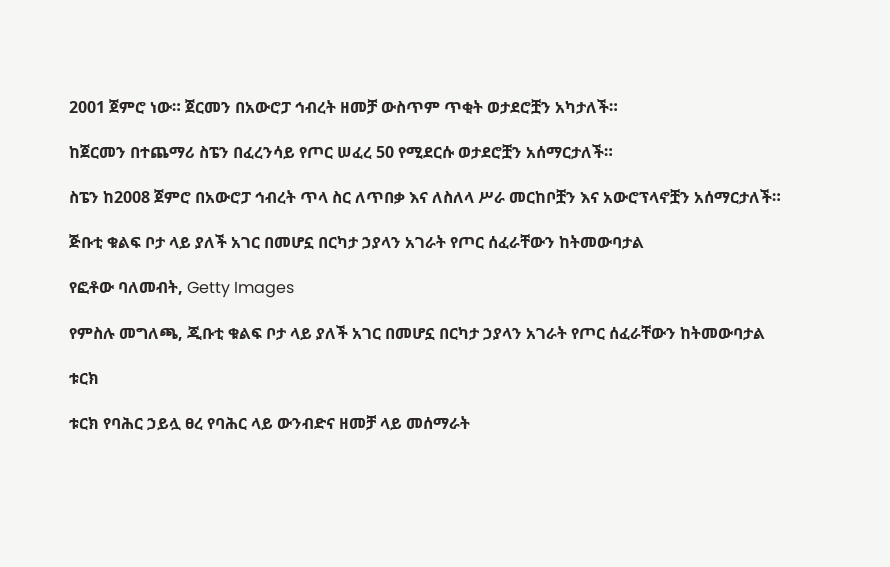2001 ጀምሮ ነው። ጀርመን በአውሮፓ ኅብረት ዘመቻ ውስጥም ጥቂት ወታደሮቿን አካታለች።

ከጀርመን በተጨማሪ ስፔን በፈረንሳይ የጦር ሠፈረ 50 የሚደርሱ ወታደሮቿን አሰማርታለች።

ስፔን ከ2008 ጀምሮ በአውሮፓ ኅብረት ጥላ ስር ለጥበቃ እና ለስለላ ሥራ መርከቦቿን እና አውሮፕላኖቿን አሰማርታለች።

ጅቡቲ ቁልፍ ቦታ ላይ ያለች አገር በመሆኗ በርካታ ኃያላን አገራት የጦር ሰፈራቸውን ከትመውባታል

የፎቶው ባለመብት, Getty Images

የምስሉ መግለጫ, ጂቡቲ ቁልፍ ቦታ ላይ ያለች አገር በመሆኗ በርካታ ኃያላን አገራት የጦር ሰፈራቸውን ከትመውባታል

ቱርክ

ቱርክ የባሕር ኃይሏ ፀረ የባሕር ላይ ውንብድና ዘመቻ ላይ መሰማራት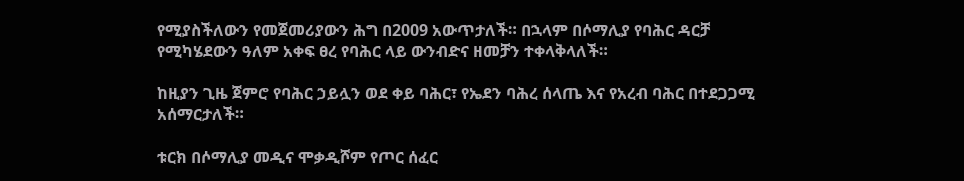የሚያስችለውን የመጀመሪያውን ሕግ በ2009 አውጥታለች። በኋላም በሶማሊያ የባሕር ዳርቻ የሚካሄደውን ዓለም አቀፍ ፀረ የባሕር ላይ ውንብድና ዘመቻን ተቀላቅላለች።

ከዚያን ጊዜ ጀምሮ የባሕር ኃይሏን ወደ ቀይ ባሕር፣ የኤደን ባሕረ ሰላጤ እና የአረብ ባሕር በተደጋጋሚ አሰማርታለች።

ቱርክ በሶማሊያ መዲና ሞቃዲሾም የጦር ሰፈር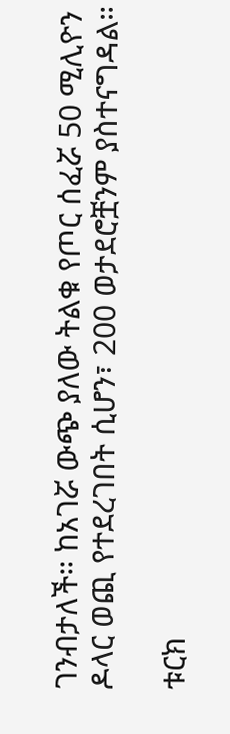ገንብታለች። ከአገሯ ውጭ ያለው ትልቁ የጦር ሰፈሯ 50 ሚሊዮን ዶላር ወጪ የተደረገበት ሲሆን፣ 200 ወታደሮቿንም ያስተናግዳል።

ቱርክ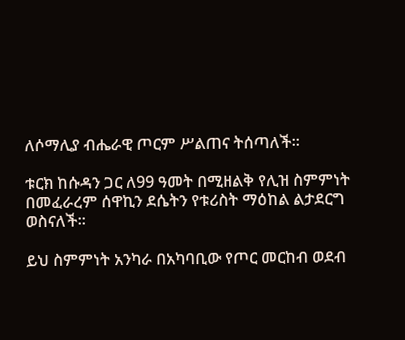ለሶማሊያ ብሔራዊ ጦርም ሥልጠና ትሰጣለች።

ቱርክ ከሱዳን ጋር ለ99 ዓመት በሚዘልቅ የሊዝ ስምምነት በመፈራረም ሰዋኪን ደሴትን የቱሪስት ማዕከል ልታደርግ ወስናለች።

ይህ ስምምነት አንካራ በአካባቢው የጦር መርከብ ወደብ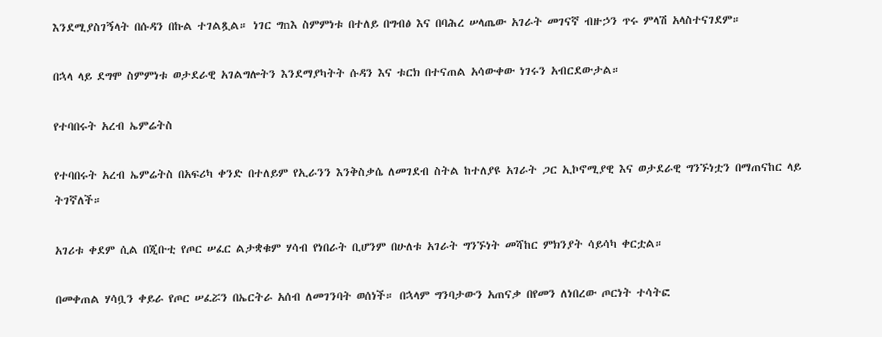እንደሚያስገኝላት በሱዳን በኩል ተገልጿል። ነገር ግnእ ስምምነቱ በተለይ በግብፅ እና በባሕረ ሠላጤው አገራት መገናኛ ብዙኃን ጥሩ ምላሽ አላስተናገደም።

በኋላ ላይ ደግሞ ስምምነቱ ወታደራዊ አገልግሎትን እንደማያካትት ሱዳን እና ቱርክ በተናጠል አሳውቀው ነገሩን አብርደውታል።

የተባበሩት አረብ ኤምሬትስ

የተባበሩት አረብ ኤምሬትስ በአፍሪካ ቀንድ በተለይም የኢራንን እንቅስቃሴ ለመገደብ ስትል ከተለያዩ አገራት ጋር ኢኮኖሚያዊ እና ወታደራዊ ግንኙነቷን በማጠናከር ላይ ትገኛለች።

አገሪቱ ቀደም ሲል በጂቡቲ የጦር ሠፈር ልታቋቁም ሃሳብ የነበራት ቢሆንም በሁለቱ አገራት ግንኙነት መሻከር ምክንያት ሳይሳካ ቀርቷል።

በመቀጠል ሃሳቧን ቀይራ የጦር ሠፈሯን በኤርትራ አሰብ ለመገንባት ወሰነች። በኋላም ግንባታውን አጠናቃ በየመን ለነበረው ጦርነት ተሳትፎ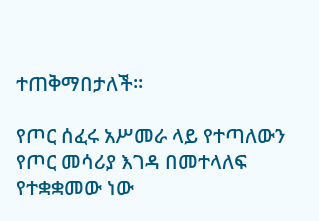ተጠቅማበታለች።

የጦር ሰፈሩ አሥመራ ላይ የተጣለውን የጦር መሳሪያ እገዳ በመተላለፍ የተቋቋመው ነው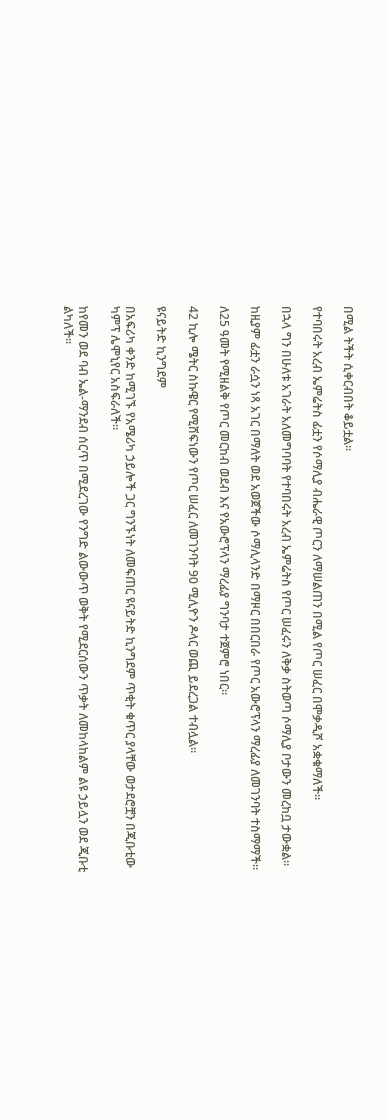በሚል ትችት ሲቀርብበት ቆይቷል።

የተባበሩት አረብ ኤምሬትስ ፊቷን የሶማሊያ ብሔራዊ ጦርን ለማሠልጠን በሚል የጦር ሠፈር በሞቃዲሾ አቋቁማለች።

በኋላ ግን በሁለቱ አገራት አለመግባባት የተባበሩት አረብ ኤምሬትስ የጦር ሠፈሩን ለቅቃ ስትወጣ ሶማሊያ ቦታውን መረከቧ ታውቋል።

ከዚያም ፊቷን ራሷን ነጻ አገር በማለት ወደ አወጀችው ሶማሊላንድ በማዞር በበርበራ የጦር አውሮፕላን ማረፊያ ለመገንባት ተስማማች።

ለ25 ዓመት የሚዘልቅ የጦር መርከብ ወደብ እና የአውሮፕላን ማረፊያ ግንባታ ተጀምሮ ነበር።

42 ኪሎ ሜትር ስኩዌር የሚሸፍነውን የጦር ሠፈር ለመገንባት 90 ሚሊዮን ዶላር ወጪ ይደረጋል ተብሏል።

ዩናይትድ ኪንግደም

በአፍሪካ ቀንድ ከሚገኙ የአሜሪካ ኃይሎች ጋር ግንኙነት ለመፍጠር ዩናይትድ ኪንግደም ጥቂት ቁጥር ያላቸው ወታደሮቿን በጂቡቲው ካምፕ ሌሞኒየር አስፍራለች።

ከየመን ወደ ባብ ኤል-ማንደብ ሰርጥ በሚደረገው የንግድ ልውውጥ ወቅት የሚደርሰውን ጥቃት ለመከላከልም ልዩ ኃይሏን ወደ ጂቡቲ ልካለች።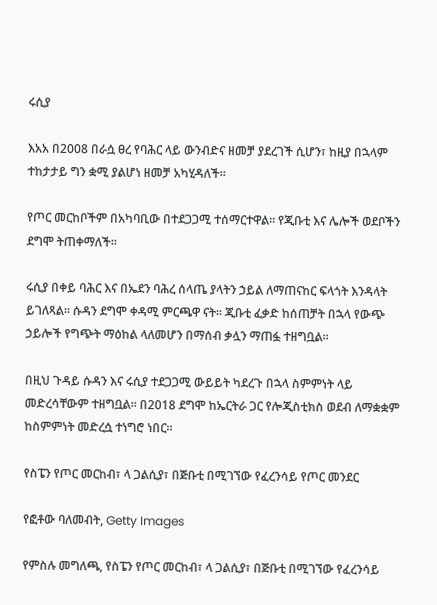ሩሲያ

እአአ በ2008 በራሷ ፀረ የባሕር ላይ ውንብድና ዘመቻ ያደረገች ሲሆን፣ ከዚያ በኋላም ተከታታይ ግን ቋሚ ያልሆነ ዘመቻ አካሂዳለች።

የጦር መርከቦችም በአካባቢው በተደጋጋሚ ተሰማርተዋል። የጂቡቲ እና ሌሎች ወደቦችን ደግሞ ትጠቀማለች።

ሩሲያ በቀይ ባሕር እና በኤደን ባሕረ ሰላጤ ያላትን ኃይል ለማጠናከር ፍላጎት እንዳላት ይገለጻል። ሱዳን ደግሞ ቀዳሚ ምርጫዋ ናት። ጂቡቲ ፈቃድ ከሰጠቻት በኋላ የውጭ ኃይሎች የግጭት ማዕከል ላለመሆን በማሰብ ቃሏን ማጠፏ ተዘግቧል።

በዚህ ጉዳይ ሱዳን እና ሩሲያ ተደጋጋሚ ውይይት ካደረጉ በኋላ ስምምነት ላይ መድረሳቸውም ተዘግቧል። በ2018 ደግሞ ከኤርትራ ጋር የሎጂስቲክስ ወደብ ለማቋቋም ከስምምነት መድረሷ ተነግሮ ነበር።

የስፔን የጦር መርከብ፣ ላ ጋልሲያ፣ በጅቡቲ በሚገኘው የፈረንሳይ የጦር መንደር

የፎቶው ባለመብት, Getty Images

የምስሉ መግለጫ, የስፔን የጦር መርከብ፣ ላ ጋልሲያ፣ በጅቡቲ በሚገኘው የፈረንሳይ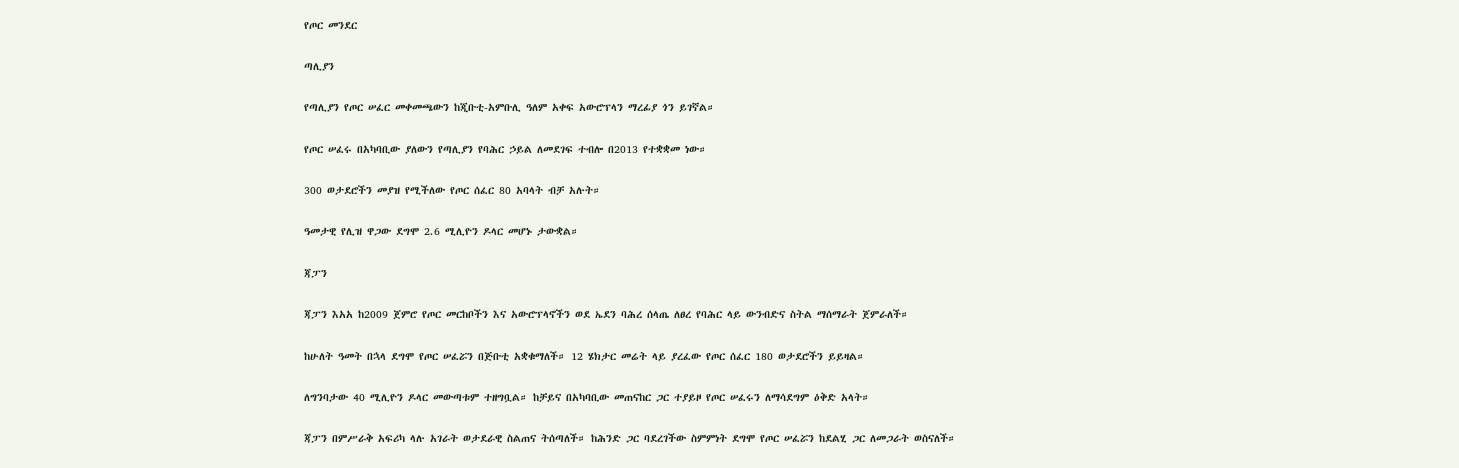የጦር መንደር

ጣሊያን

የጣሊያን የጦር ሠፈር መቀመጫውን ከጂቡቲ-አምቡሊ ዓለም አቀፍ አውሮፕላን ማረፊያ ጎን ይገኛል።

የጦር ሠፈሩ በአካባቢው ያለውን የጣሊያን የባሕር ኃይል ለመደገፍ ተብሎ በ2013 የተቋቋመ ነው።

300 ወታደሮችን መያዝ የሚችለው የጦር ሰፈር 80 አባላት ብቻ አሉት።

ዓመታዊ የሊዝ ዋጋው ደግሞ 2.6 ሚሊዮን ዶላር መሆኑ ታውቋል።

ጃፓን

ጃፓን እአአ ከ2009 ጀምሮ የጦር መርከቦችን እና አውሮፕላኖችን ወደ ኤደን ባሕረ ሰላጤ ለፀረ የባሕር ላይ ውንብድና ስትል ማሰማራት ጀምራለች።

ከሁለት ዓመት በኋላ ደግሞ የጦር ሠፈሯን በጅቡቲ አቋቁማለች። 12 ሄክታር መሬት ላይ ያረፈው የጦር ሰፈር 180 ወታደሮችን ይይዛል።

ለግንባታው 40 ሚሊዮን ዶላር መውጣቱም ተዘግቧል። ከቻይና በአካባቢው መጠናከር ጋር ተያይዞ የጦር ሠፈሩን ለማሳደግም ዕቅድ አላት።

ጃፓን በምሥራቅ አፍሪካ ላሉ አገራት ወታደራዊ ስልጠና ትሰጣለች። ከሕንድ ጋር ባደረገችው ስምምነት ደግሞ የጦር ሠፈሯን ከደልሂ ጋር ለመጋራት ወስናለች።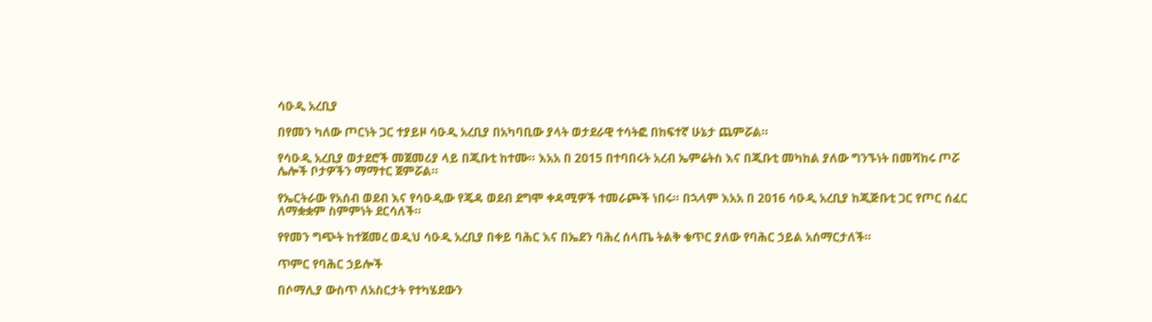ሳዑዲ አረቢያ

በየመን ካለው ጦርነት ጋር ተያይዞ ሳዑዲ አረቢያ በአካባቢው ያላት ወታደራዊ ተሳትፎ በከፍተኛ ሁኔታ ጨምሯል።

የሳዑዲ አረቢያ ወታደሮች መጀመሪያ ላይ በጂቡቲ ከተሙ። እአአ በ 2015 በተባበሩት አረብ ኤምሬትስ እና በጂቡቲ መካከል ያለው ግንኙነት በመሻከሩ ጦሯ ሌሎች ቦታዎችን ማማተር ጀምሯል።

የኤርትራው የአሰብ ወደብ እና የሳዑዲው የጄዳ ወደብ ደግሞ ቀዳሚዎች ተመራጮች ነበሩ። በኋላም እአአ በ 2016 ሳዑዲ አረቢያ ከጂጅቡቲ ጋር የጦር ሰፈር ለማቋቋም ስምምነት ደርሳለች።

የየመን ግጭት ከተጀመረ ወዲህ ሳዑዲ አረቢያ በቀይ ባሕር እና በኤደን ባሕረ ሰላጤ ትልቅ ቁጥር ያለው የባሕር ኃይል አሰማርታለች።

ጥምር የባሕር ኃይሎች

በሶማሊያ ውስጥ ለአስርታት የተካሄደውን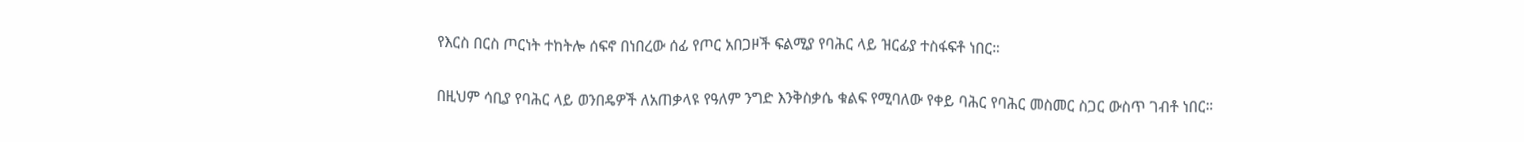የእርስ በርስ ጦርነት ተከትሎ ሰፍኖ በነበረው ሰፊ የጦር አበጋዞች ፍልሚያ የባሕር ላይ ዝርፊያ ተስፋፍቶ ነበር።

በዚህም ሳቢያ የባሕር ላይ ወንበዴዎች ለአጠቃላዩ የዓለም ንግድ እንቅስቃሴ ቁልፍ የሚባለው የቀይ ባሕር የባሕር መስመር ስጋር ውስጥ ገብቶ ነበር።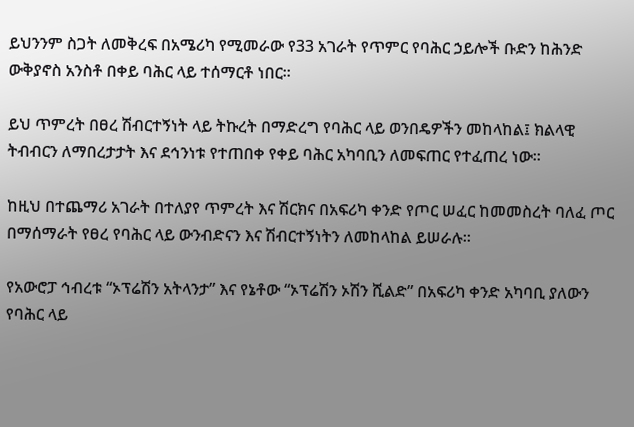ይህንንም ስጋት ለመቅረፍ በአሜሪካ የሚመራው የ33 አገራት የጥምር የባሕር ኃይሎች ቡድን ከሕንድ ውቅያኖስ አንስቶ በቀይ ባሕር ላይ ተሰማርቶ ነበር።

ይህ ጥምረት በፀረ ሽብርተኝነት ላይ ትኩረት በማድረግ የባሕር ላይ ወንበዴዎችን መከላከል፤ ክልላዊ ትብብርን ለማበረታታት እና ደኅንነቱ የተጠበቀ የቀይ ባሕር አካባቢን ለመፍጠር የተፈጠረ ነው።

ከዚህ በተጨማሪ አገራት በተለያየ ጥምረት እና ሽርክና በአፍሪካ ቀንድ የጦር ሠፈር ከመመስረት ባለፈ ጦር በማሰማራት የፀረ የባሕር ላይ ውንብድናን እና ሽብርተኝነትን ለመከላከል ይሠራሉ።

የአውሮፓ ኅብረቱ “ኦፕሬሽን አትላንታ” እና የኔቶው “ኦፕሬሽን ኦሽን ሺልድ” በአፍሪካ ቀንድ አካባቢ ያለውን የባሕር ላይ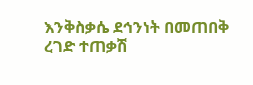እንቅስቃሴ ደኅንነት በመጠበቅ ረገድ ተጠቃሽ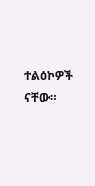ተልዕኮዎች ናቸው።